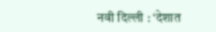नवी दिल्ली : ‘देशात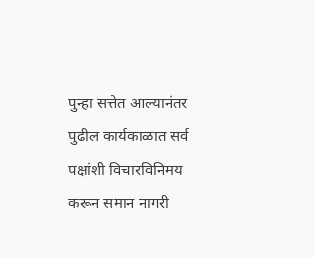पुन्हा सत्तेत आल्यानंतर पुढील कार्यकाळात सर्व पक्षांशी विचारविनिमय करून समान नागरी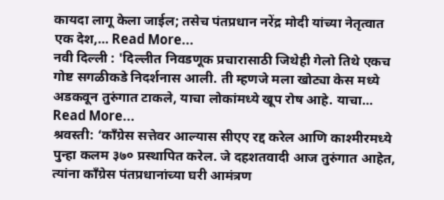कायदा लागू केला जाईल; तसेच पंतप्रधान नरेंद्र मोदी यांच्या नेतृत्वात एक देश,… Read More...
नवी दिल्ली : 'दिल्लीत निवडणूक प्रचारासाठी जिथेही गेलो तिथे एकच गोष्ट सगळीकडे निदर्शनास आली. ती म्हणजे मला खोट्या केस मध्ये अडकवून तुरुंगात टाकले, याचा लोकांमध्ये खूप रोष आहे. याचा… Read More...
श्रवस्ती: ‘काँग्रेस सत्तेवर आल्यास सीएए रद्द करेल आणि काश्मीरमध्ये पुन्हा कलम ३७० प्रस्थापित करेल. जे दहशतवादी आज तुरुंगात आहेत, त्यांना काँग्रेस पंतप्रधानांच्या घरी आमंत्रण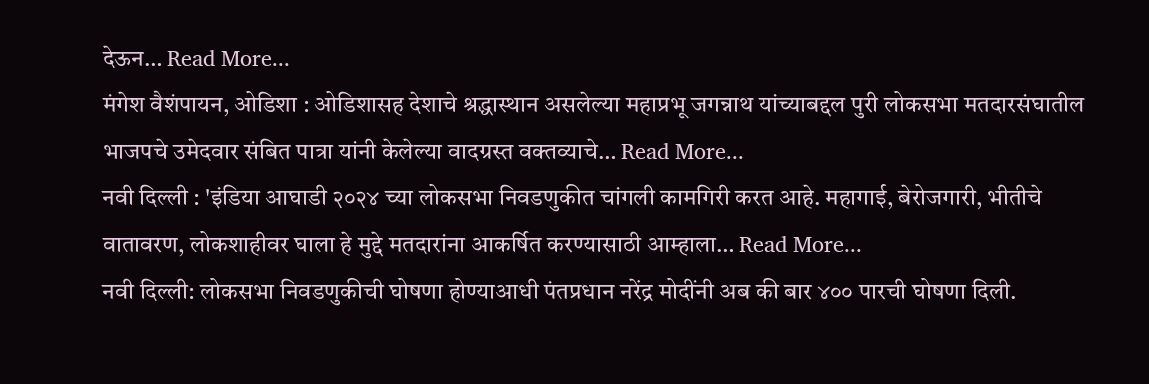देऊन… Read More...
मंगेश वैशंपायन, ओडिशा : ओडिशासह देशाचे श्रद्धास्थान असलेल्या महाप्रभू जगन्नाथ यांच्याबद्दल पुरी लोकसभा मतदारसंघातील भाजपचे उमेदवार संबित पात्रा यांनी केलेल्या वादग्रस्त वक्तव्याचे… Read More...
नवी दिल्ली : 'इंडिया आघाडी २०२४ च्या लोकसभा निवडणुकीत चांगली कामगिरी करत आहे. महागाई, बेरोजगारी, भीतीचे वातावरण, लोकशाहीवर घाला हे मुद्दे मतदारांना आकर्षित करण्यासाठी आम्हाला… Read More...
नवी दिल्ली: लोकसभा निवडणुकीची घोषणा होण्याआधी पंतप्रधान नरेंद्र मोदींनी अब की बार ४०० पारची घोषणा दिली.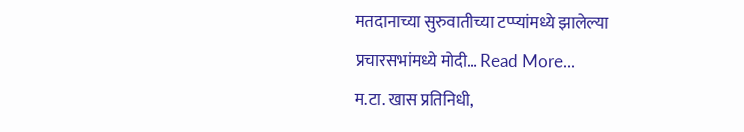मतदानाच्या सुरुवातीच्या टप्प्यांमध्ये झालेल्या प्रचारसभांमध्ये मोदी… Read More...
म.टा. खास प्रतिनिधी,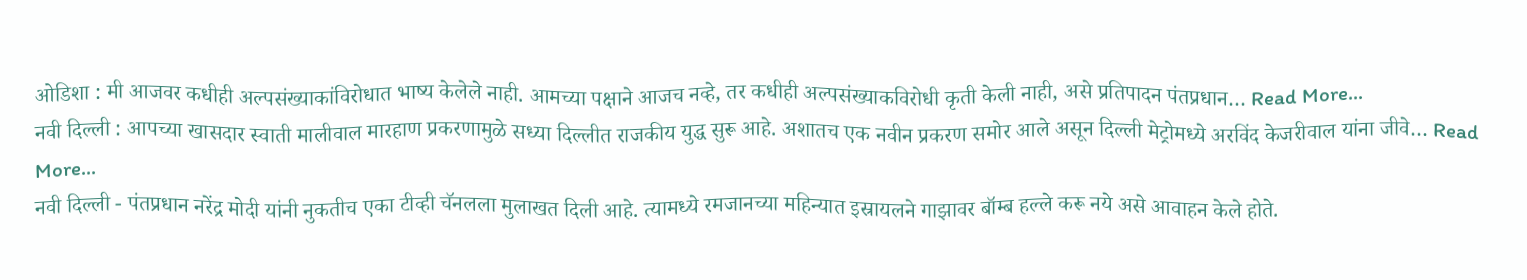ओडिशा : मी आजवर कधीही अल्पसंख्याकांविरोधात भाष्य केलेले नाही. आमच्या पक्षाने आजच नव्हे, तर कधीही अल्पसंख्याकविरोधी कृती केली नाही, असे प्रतिपादन पंतप्रधान… Read More...
नवी दिल्ली : आपच्या खासदार स्वाती मालीवाल मारहाण प्रकरणामुळे सध्या दिल्लीत राजकीय युद्ध सुरू आहे. अशातच एक नवीन प्रकरण समोर आले असून दिल्ली मेट्रोमध्ये अरविंद केजरीवाल यांना जीवे… Read More...
नवी दिल्ली - पंतप्रधान नरेंद्र मोदी यांनी नुकतीच एका टीव्ही चॅनलला मुलाखत दिली आहे. त्यामध्ये रमजानच्या महिन्यात इस्रायलने गाझावर बॉम्ब हल्ले करू नये असे आवाहन केले होते.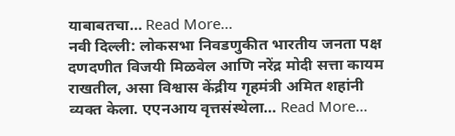याबाबतचा… Read More...
नवी दिल्ली: लोकसभा निवडणुकीत भारतीय जनता पक्ष दणदणीत विजयी मिळवेल आणि नरेंद्र मोदी सत्ता कायम राखतील, असा विश्वास केंद्रीय गृहमंत्री अमित शहांनी व्यक्त केला. एएनआय वृत्तसंस्थेला… Read More...